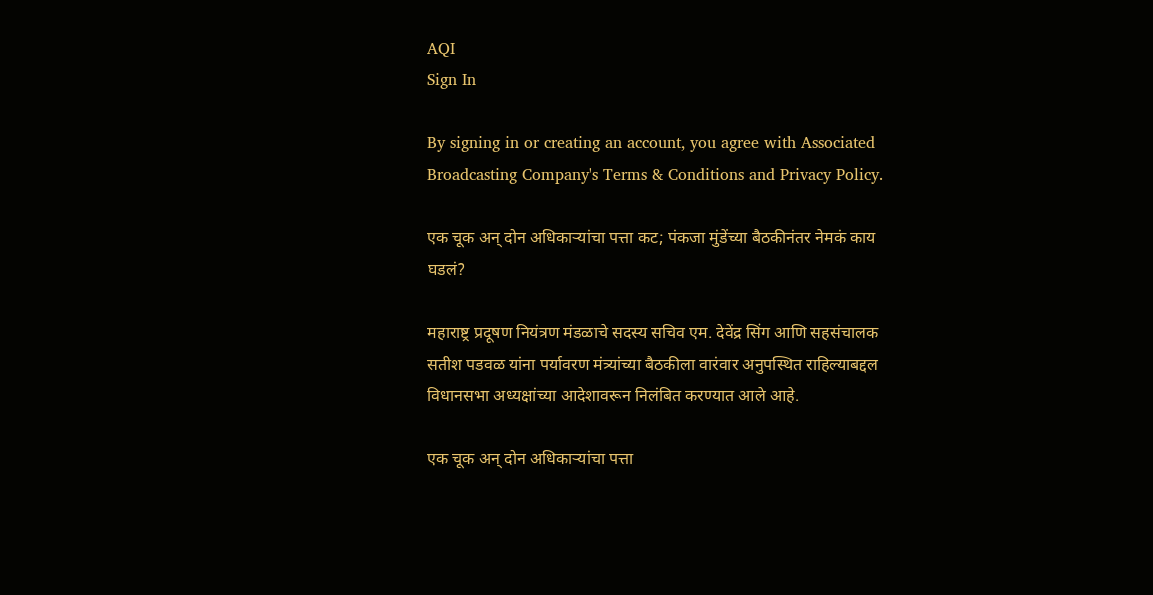AQI
Sign In

By signing in or creating an account, you agree with Associated Broadcasting Company's Terms & Conditions and Privacy Policy.

एक चूक अन् दोन अधिकाऱ्यांचा पत्ता कट; पंकजा मुंडेंच्या बैठकीनंतर नेमकं काय घडलं?

महाराष्ट्र प्रदूषण नियंत्रण मंडळाचे सदस्य सचिव एम. देवेंद्र सिंग आणि सहसंचालक सतीश पडवळ यांना पर्यावरण मंत्र्यांच्या बैठकीला वारंवार अनुपस्थित राहिल्याबद्दल विधानसभा अध्यक्षांच्या आदेशावरून निलंबित करण्यात आले आहे.

एक चूक अन् दोन अधिकाऱ्यांचा पत्ता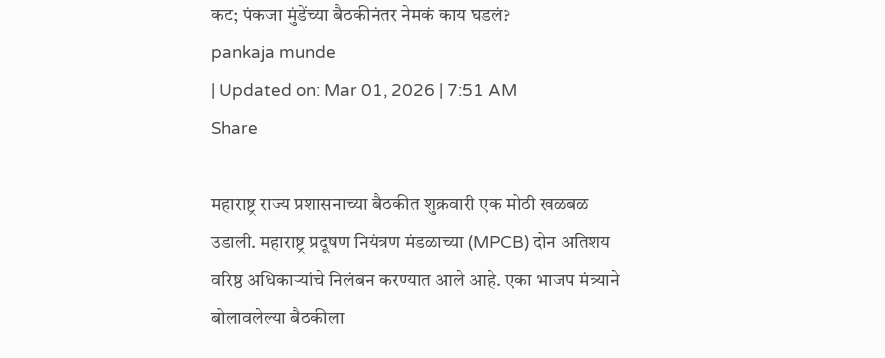कट; पंकजा मुंडेंच्या बैठकीनंतर नेमकं काय घडलं?
pankaja munde
| Updated on: Mar 01, 2026 | 7:51 AM
Share

महाराष्ट्र राज्य प्रशासनाच्या बैठकीत शुक्रवारी एक मोठी खळबळ उडाली. महाराष्ट्र प्रदूषण नियंत्रण मंडळाच्या (MPCB) दोन अतिशय वरिष्ठ अधिकाऱ्यांचे निलंबन करण्यात आले आहे. एका भाजप मंत्र्याने बोलावलेल्या बैठकीला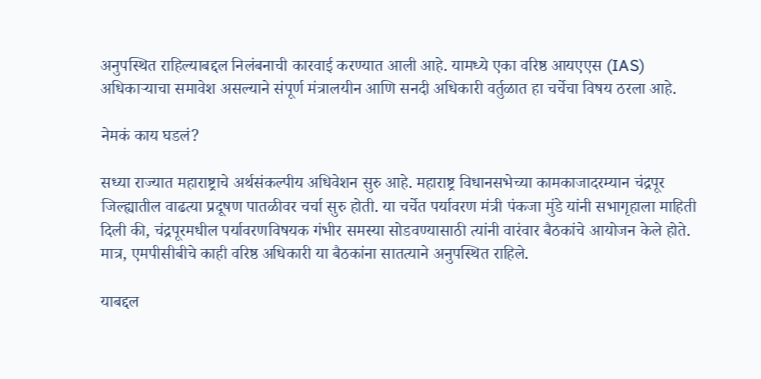अनुपस्थित राहिल्याबद्दल निलंबनाची कारवाई करण्यात आली आहे. यामध्ये एका वरिष्ठ आयएएस (IAS) अधिकाऱ्याचा समावेश असल्याने संपूर्ण मंत्रालयीन आणि सनदी अधिकारी वर्तुळात हा चर्चेचा विषय ठरला आहे.

नेमकं काय घडलं?

सध्या राज्यात महाराष्ट्राचे अर्थसंकल्पीय अधिवेशन सुरु आहे. महाराष्ट्र विधानसभेच्या कामकाजादरम्यान चंद्रपूर जिल्ह्यातील वाढत्या प्रदूषण पातळीवर चर्चा सुरु होती. या चर्चेत पर्यावरण मंत्री पंकजा मुंडे यांनी सभागृहाला माहिती दिली की, चंद्रपूरमधील पर्यावरणविषयक गंभीर समस्या सोडवण्यासाठी त्यांनी वारंवार बैठकांचे आयोजन केले होते. मात्र, एमपीसीबीचे काही वरिष्ठ अधिकारी या बैठकांना सातत्याने अनुपस्थित राहिले.

याबद्दल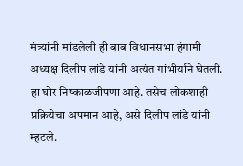मंत्र्यांनी मांडलेली ही बाब विधानसभा हंगामी अध्यक्ष दिलीप लांडे यांनी अत्यंत गांभीर्याने घेतली. हा घोर निष्काळजीपणा आहे. तसेच लोकशाही प्रक्रियेचा अपमान आहे, असे दिलीप लांडे यांनी म्हटले.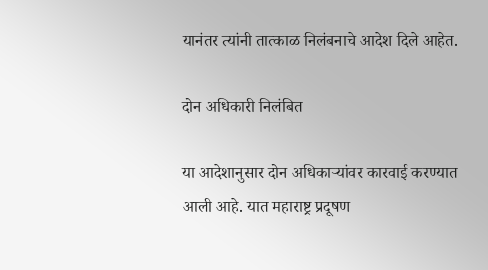यानंतर त्यांनी तात्काळ निलंबनाचे आदेश दिले आहेत.

दोन अधिकारी निलंबित

या आदेशानुसार दोन अधिकाऱ्यांवर कारवाई करण्यात आली आहे. यात महाराष्ट्र प्रदूषण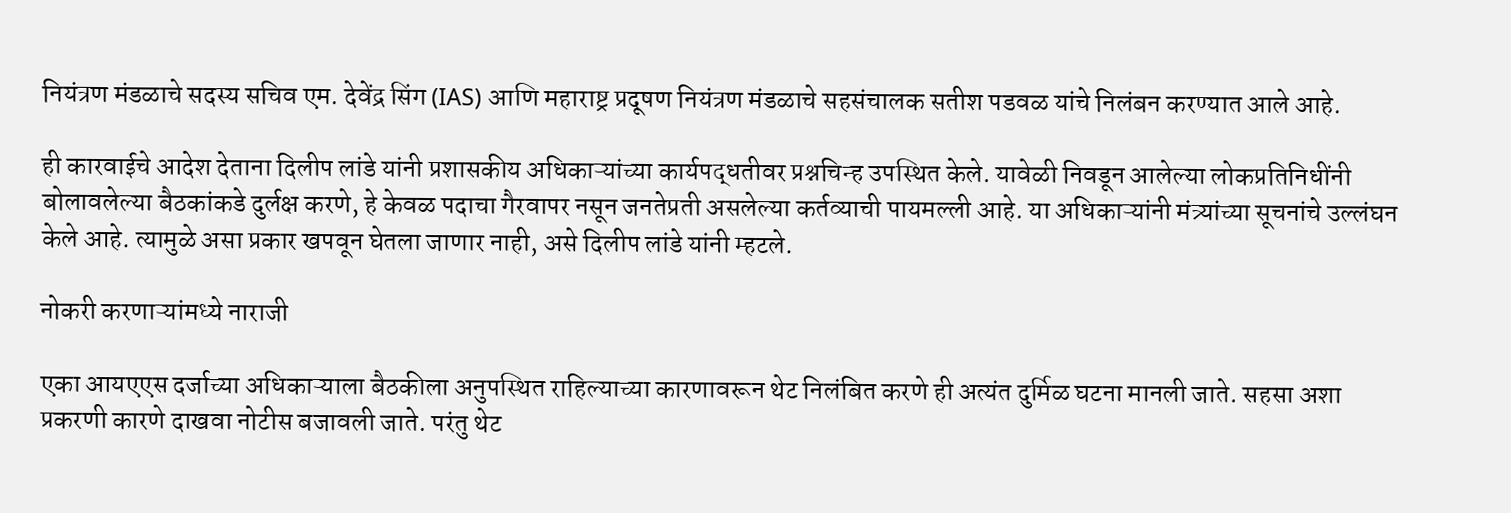नियंत्रण मंडळाचे सदस्य सचिव एम. देवेंद्र सिंग (IAS) आणि महाराष्ट्र प्रदूषण नियंत्रण मंडळाचे सहसंचालक सतीश पडवळ यांचे निलंबन करण्यात आले आहे.

ही कारवाईचे आदेश देताना दिलीप लांडे यांनी प्रशासकीय अधिकाऱ्यांच्या कार्यपद्धतीवर प्रश्नचिन्ह उपस्थित केले. यावेळी निवडून आलेल्या लोकप्रतिनिधींनी बोलावलेल्या बैठकांकडे दुर्लक्ष करणे, हे केवळ पदाचा गैरवापर नसून जनतेप्रती असलेल्या कर्तव्याची पायमल्ली आहे. या अधिकाऱ्यांनी मंत्र्यांच्या सूचनांचे उल्लंघन केले आहे. त्यामुळे असा प्रकार खपवून घेतला जाणार नाही, असे दिलीप लांडे यांनी म्हटले.

नोकरी करणाऱ्यांमध्ये नाराजी

एका आयएएस दर्जाच्या अधिकाऱ्याला बैठकीला अनुपस्थित राहिल्याच्या कारणावरून थेट निलंबित करणे ही अत्यंत दुर्मिळ घटना मानली जाते. सहसा अशा प्रकरणी कारणे दाखवा नोटीस बजावली जाते. परंतु थेट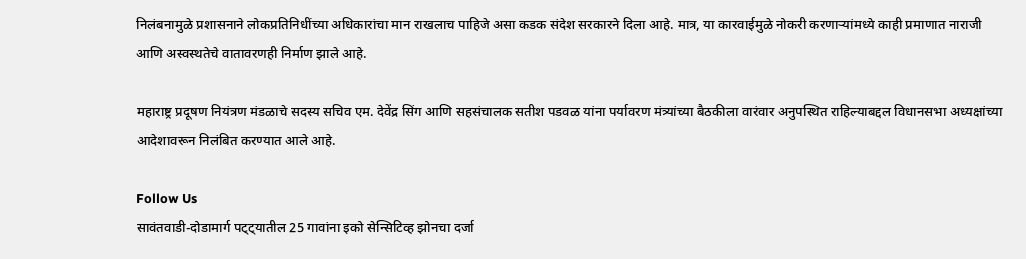निलंबनामुळे प्रशासनाने लोकप्रतिनिधींच्या अधिकारांचा मान राखलाच पाहिजे असा कडक संदेश सरकारने दिला आहे. मात्र, या कारवाईमुळे नोकरी करणाऱ्यांमध्ये काही प्रमाणात नाराजी आणि अस्वस्थतेचे वातावरणही निर्माण झाले आहे.

महाराष्ट्र प्रदूषण नियंत्रण मंडळाचे सदस्य सचिव एम. देवेंद्र सिंग आणि सहसंचालक सतीश पडवळ यांना पर्यावरण मंत्र्यांच्या बैठकीला वारंवार अनुपस्थित राहिल्याबद्दल विधानसभा अध्यक्षांच्या आदेशावरून निलंबित करण्यात आले आहे.

Follow Us
सावंतवाडी-दोडामार्ग पट्ट्यातील 25 गावांना इको सेन्सिटिव्ह झोनचा दर्जा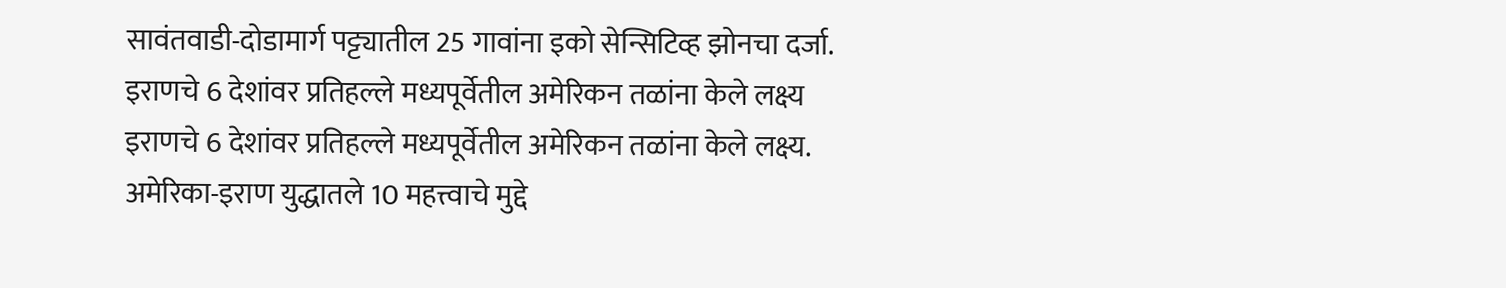सावंतवाडी-दोडामार्ग पट्ट्यातील 25 गावांना इको सेन्सिटिव्ह झोनचा दर्जा.
इराणचे 6 देशांवर प्रतिहल्ले मध्यपूर्वेतील अमेरिकन तळांना केले लक्ष्य
इराणचे 6 देशांवर प्रतिहल्ले मध्यपूर्वेतील अमेरिकन तळांना केले लक्ष्य.
अमेरिका-इराण युद्धातले 10 महत्त्वाचे मुद्दे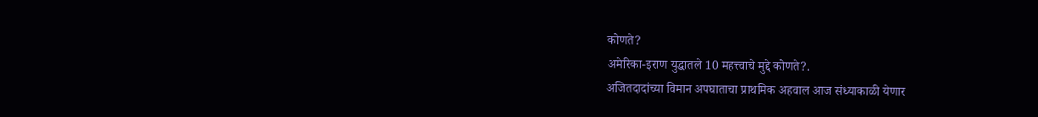कोणते?
अमेरिका-इराण युद्धातले 10 महत्त्वाचे मुद्दे कोणते?.
अजितदादांच्या विमान अपघाताचा प्राथमिक अहवाल आज संध्याकाळी येणार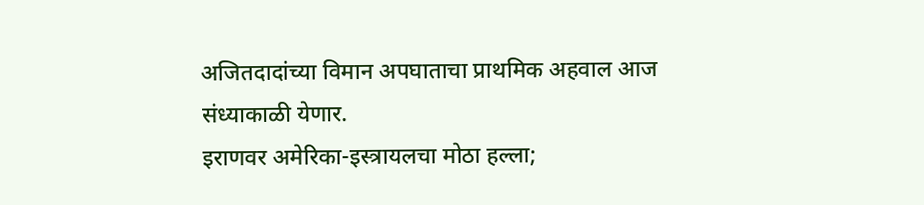अजितदादांच्या विमान अपघाताचा प्राथमिक अहवाल आज संध्याकाळी येणार.
इराणवर अमेरिका-इस्त्रायलचा मोठा हल्ला;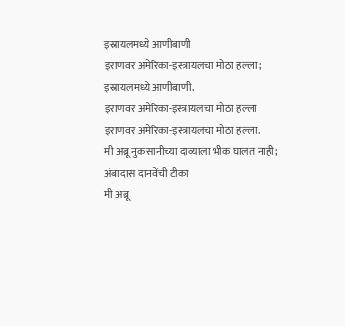इस्रायलमध्ये आणीबाणी
इराणवर अमेरिका-इस्त्रायलचा मोठा हल्ला; इस्रायलमध्ये आणीबाणी.
इराणवर अमेरिका-इस्त्रायलचा मोठा हल्ला
इराणवर अमेरिका-इस्त्रायलचा मोठा हल्ला.
मी अब्रू नुकसानीच्या दाव्याला भीक घालत नाही; अंबादास दानवेंची टीका
मी अब्रू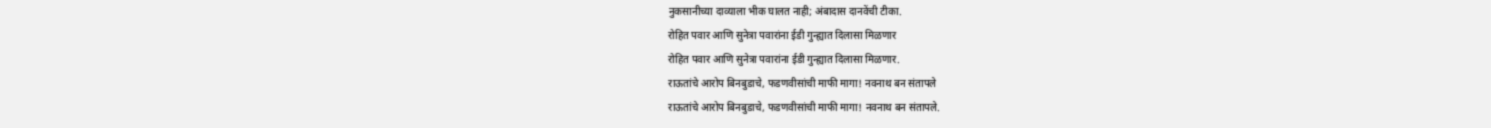नुकसानीच्या दाव्याला भीक घालत नाही; अंबादास दानवेंची टीका.
रोहित पवार आणि सुनेत्रा पवारांना ईडी गुन्ह्यात दिलासा मिळणार
रोहित पवार आणि सुनेत्रा पवारांना ईडी गुन्ह्यात दिलासा मिळणार.
राऊतांचे आरोप बिनबुडाचे, फडणवीसांची माफी मागा! नवनाथ बन संतापले
राऊतांचे आरोप बिनबुडाचे, फडणवीसांची माफी मागा! नवनाथ बन संतापले.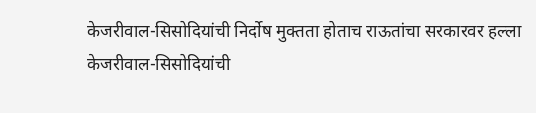केजरीवाल-सिसोदियांची निर्दोष मुक्तता होताच राऊतांचा सरकारवर हल्ला
केजरीवाल-सिसोदियांची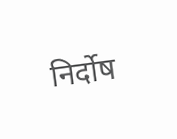निर्दोष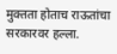मुक्तता होताच राऊतांचा सरकारवर हल्ला.